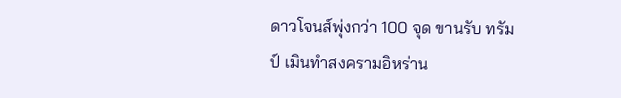ดาวโจนส์พุ่งกว่า 100 จุด ขานรับ ทรัมป์ เมินทำสงครามอิหร่าน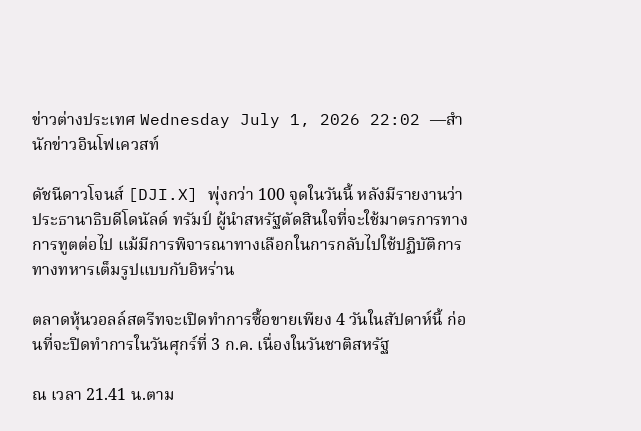ข่าวต่างประเทศ Wednesday July 1, 2026 22:02 —สำนักข่าวอินโฟเควสท์

ดัชนีดาวโจนส์ [DJI.X] พุ่งกว่า 100 จุดในวันนี้ หลังมีรายงานว่า ประธานาธิบดีโดนัลด์ ทรัมป์ ผู้นำสหรัฐตัดสินใจที่จะใช้มาตรการทางการทูตต่อไป แม้มีการพิจารณาทางเลือกในการกลับไปใช้ปฏิบัติการทางทหารเต็มรูปแบบกับอิหร่าน

ตลาดหุ้นวอลล์สตรีทจะเปิดทำการซื้อขายเพียง 4 วันในสัปดาห์นี้ ก่อนที่จะปิดทำการในวันศุกร์ที่ 3 ก.ค. เนื่องในวันชาติสหรัฐ

ณ เวลา 21.41 น.ตาม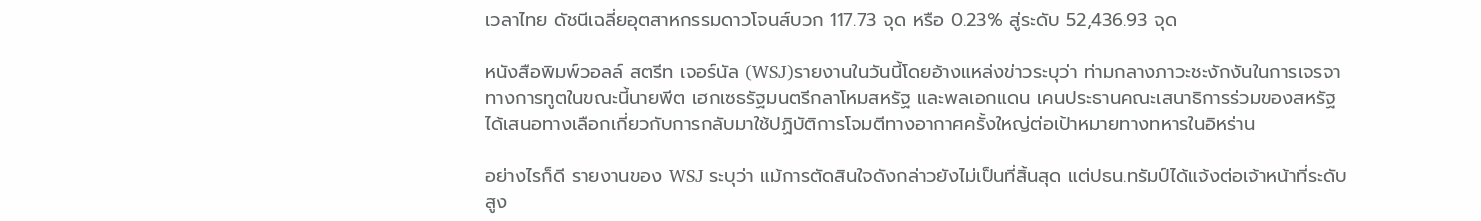เวลาไทย ดัชนีเฉลี่ยอุตสาหกรรมดาวโจนส์บวก 117.73 จุด หรือ 0.23% สู่ระดับ 52,436.93 จุด

หนังสือพิมพ์วอลล์ สตรีท เจอร์นัล (WSJ)รายงานในวันนี้โดยอ้างแหล่งข่าวระบุว่า ท่ามกลางภาวะชะงักงันในการเจรจาทางการทูตในขณะนี้นายพีต เฮกเซธรัฐมนตรีกลาโหมสหรัฐ และพลเอกแดน เคนประธานคณะเสนาธิการร่วมของสหรัฐ ได้เสนอทางเลือกเกี่ยวกับการกลับมาใช้ปฏิบัติการโจมตีทางอากาศครั้งใหญ่ต่อเป้าหมายทางทหารในอิหร่าน

อย่างไรก็ดี รายงานของ WSJ ระบุว่า แม้การตัดสินใจดังกล่าวยังไม่เป็นที่สิ้นสุด แต่ปธน.ทรัมป์ได้แจ้งต่อเจ้าหน้าที่ระดับสูง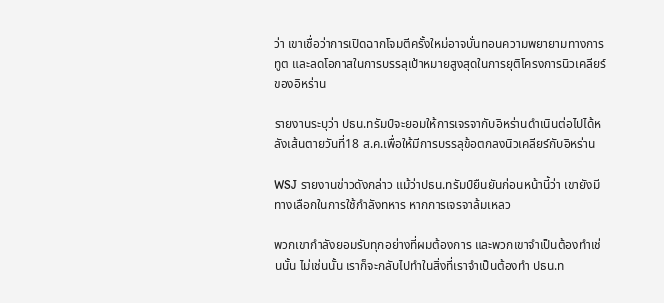ว่า เขาเชื่อว่าการเปิดฉากโจมตีครั้งใหม่อาจบั่นทอนความพยายามทางการทูต และลดโอกาสในการบรรลุเป้าหมายสูงสุดในการยุติโครงการนิวเคลียร์ของอิหร่าน

รายงานระบุว่า ปธน.ทรัมป์จะยอมให้การเจรจากับอิหร่านดำเนินต่อไปได้หลังเส้นตายวันที่18 ส.ค.เพื่อให้มีการบรรลุข้อตกลงนิวเคลียร์กับอิหร่าน

WSJ รายงานข่าวดังกล่าว แม้ว่าปธน.ทรัมป์ยืนยันก่อนหน้านี้ว่า เขายังมีทางเลือกในการใช้กำลังทหาร หากการเจรจาล้มเหลว

พวกเขากำลังยอมรับทุกอย่างที่ผมต้องการ และพวกเขาจำเป็นต้องทำเช่นนั้น ไม่เช่นนั้น เราก็จะกลับไปทำในสิ่งที่เราจำเป็นต้องทำ ปธน.ท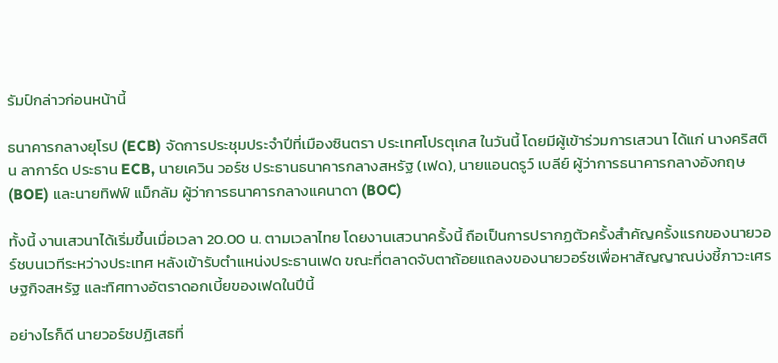รัมป์กล่าวก่อนหน้านี้

ธนาคารกลางยุโรป (ECB) จัดการประชุมประจำปีที่เมืองซินตรา ประเทศโปรตุเกส ในวันนี้ โดยมีผู้เข้าร่วมการเสวนา ได้แก่ นางคริสติน ลาการ์ด ประธาน ECB, นายเควิน วอร์ช ประธานธนาคารกลางสหรัฐ (เฟด), นายแอนดรูว์ เบลีย์ ผู้ว่าการธนาคารกลางอังกฤษ (BOE) และนายทิฟฟ์ แม็กลัม ผู้ว่าการธนาคารกลางแคนาดา (BOC)

ทั้งนี้ งานเสวนาได้เริ่มขึ้นเมื่อเวลา 20.00 น. ตามเวลาไทย โดยงานเสวนาครั้งนี้ ถือเป็นการปรากฏตัวครั้งสำคัญครั้งแรกของนายวอร์ชบนเวทีระหว่างประเทศ หลังเข้ารับตำแหน่งประธานเฟด ขณะที่ตลาดจับตาถ้อยแถลงของนายวอร์ชเพื่อหาสัญญาณบ่งชี้ภาวะเศรษฐกิจสหรัฐ และทิศทางอัตราดอกเบี้ยของเฟดในปีนี้

อย่างไรก็ดี นายวอร์ชปฏิเสธที่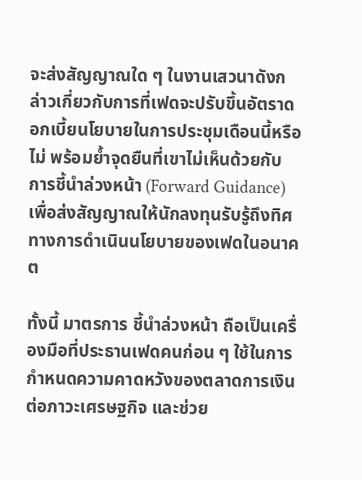จะส่งสัญญาณใด ๆ ในงานเสวนาดังกล่าวเกี่ยวกับการที่เฟดจะปรับขึ้นอัตราดอกเบี้ยนโยบายในการประชุมเดือนนี้หรือไม่ พร้อมย้ำจุดยืนที่เขาไม่เห็นด้วยกับ การชี้นำล่วงหน้า (Forward Guidance)เพื่อส่งสัญญาณให้นักลงทุนรับรู้ถึงทิศทางการดำเนินนโยบายของเฟดในอนาคต

ทั้งนี้ มาตรการ ชี้นำล่วงหน้า ถือเป็นเครื่องมือที่ประธานเฟดคนก่อน ๆ ใช้ในการกำหนดความคาดหวังของตลาดการเงินต่อภาวะเศรษฐกิจ และช่วย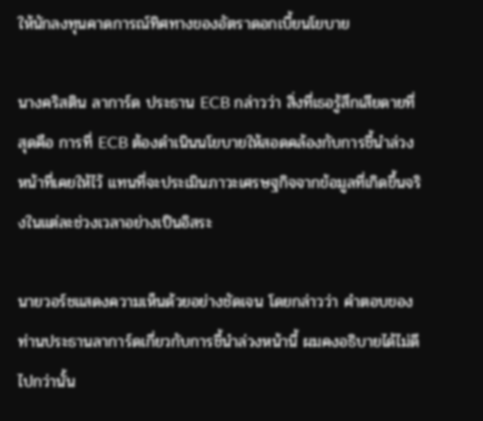ให้นักลงทุนคาดการณ์ทิศทางของอัตราดอกเบี้ยนโยบาย

นางคริสติน ลาการ์ด ประธาน ECB กล่าวว่า สิ่งที่เธอรู้สึกเสียดายที่สุดคือ การที่ ECB ต้องดำเนินนโยบายให้สอดคล้องกับการชี้นำล่วงหน้าที่เคยให้ไว้ แทนที่จะประเมินภาวะเศรษฐกิจจากข้อมูลที่เกิดขึ้นจริงในแต่ละช่วงเวลาอย่างเป็นอิสระ

นายวอร์ชแสดงความเห็นด้วยอย่างชัดเจน โดยกล่าวว่า คำตอบของท่านประธานลาการ์ดเกี่ยวกับการชี้นำล่วงหน้านี้ ผมคงอธิบายได้ไม่ดีไปกว่านั้น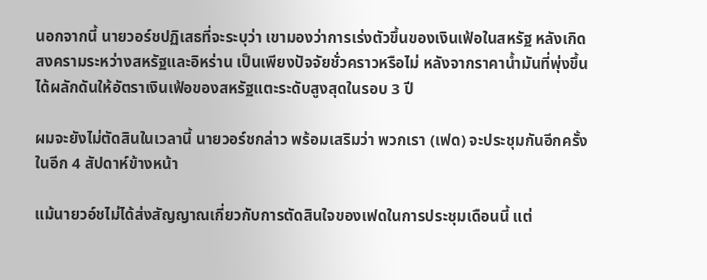นอกจากนี้ นายวอร์ชปฏิเสธที่จะระบุว่า เขามองว่าการเร่งตัวขึ้นของเงินเฟ้อในสหรัฐ หลังเกิดสงครามระหว่างสหรัฐและอิหร่าน เป็นเพียงปัจจัยชั่วคราวหรือไม่ หลังจากราคาน้ำมันที่พุ่งขึ้นได้ผลักดันให้อัตราเงินเฟ้อของสหรัฐแตะระดับสูงสุดในรอบ 3 ปี

ผมจะยังไม่ตัดสินในเวลานี้ นายวอร์ชกล่าว พร้อมเสริมว่า พวกเรา (เฟด) จะประชุมกันอีกครั้งในอีก 4 สัปดาห์ข้างหน้า

แม้นายวอ์ชไม่ได้ส่งสัญญาณเกี่ยวกับการตัดสินใจของเฟดในการประชุมเดือนนี้ แต่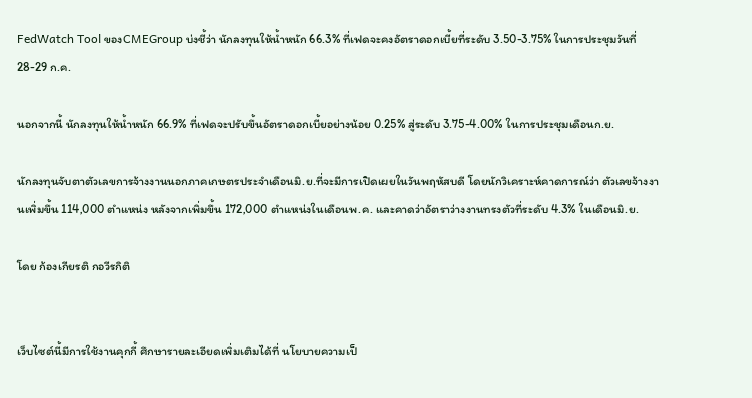FedWatch Tool ของCMEGroup บ่งชี้ว่า นักลงทุนให้น้ำหนัก 66.3% ที่เฟดจะคงอัตราดอกเบี้ยที่ระดับ 3.50-3.75% ในการประชุมวันที่ 28-29 ก.ค.

นอกจากนี้ นักลงทุนให้น้ำหนัก 66.9% ที่เฟดจะปรับขึ้นอัตราดอกเบี้ยอย่างน้อย 0.25% สู่ระดับ 3.75-4.00% ในการประชุมเดือนก.ย.

นักลงทุนจับตาตัวเลขการจ้างงานนอกภาคเกษตรประจำเดือนมิ.ย.ที่จะมีการเปิดเผยในวันพฤหัสบดี โดยนักวิเคราะห์คาดการณ์ว่า ตัวเลขจ้างงานเพิ่มขึ้น 114,000 ตำแหน่ง หลังจากเพิ่มขึ้น 172,000 ตำแหน่งในเดือนพ.ค. และคาดว่าอัตราว่างงานทรงตัวที่ระดับ 4.3% ในเดือนมิ.ย.

โดย ก้องเกียรติ กอวีรกิติ


เว็บไซต์นี้มีการใช้งานคุกกี้ ศึกษารายละเอียดเพิ่มเติมได้ที่ นโยบายความเป็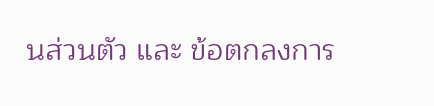นส่วนตัว และ ข้อตกลงการ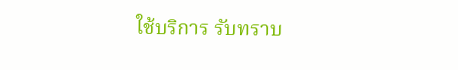ใช้บริการ รับทราบ